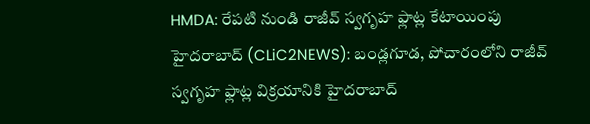HMDA: రేపటి నుండి రాజీవ్ స్వగృహ ఫ్లాట్ల కేటాయింపు
హైదరాబాద్ (CLiC2NEWS): బండ్లగూడ, పోచారంలోని రాజీవ్ స్వగృహ ఫ్లాట్ల విక్రయానికి హైదరాబాద్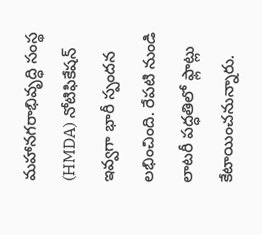మహానగరాభివృద్ధి సంస్థ (HMDA) నోటిఫికేషన్ ఇవ్వగా భారీ స్పందన లభించింది. రేపటి నుండి లాటరీ పద్ధతిలో ఫ్లాట్లు కేటాయించనున్నారు.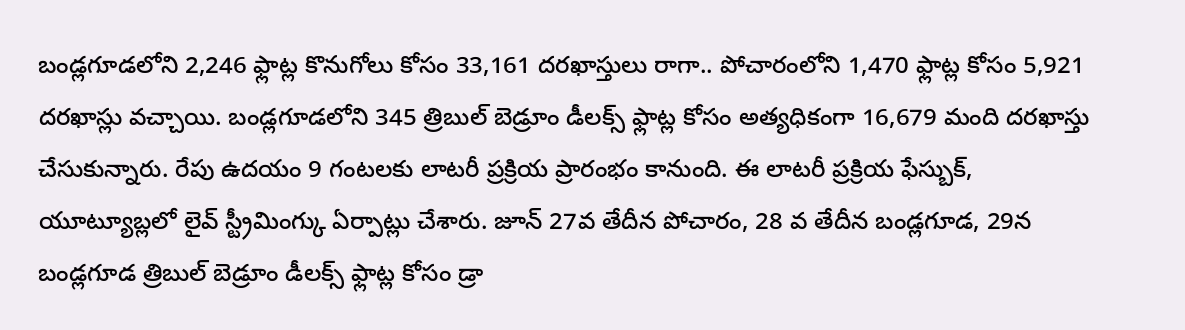బండ్లగూడలోని 2,246 ఫ్లాట్ల కొనుగోలు కోసం 33,161 దరఖాస్తులు రాగా.. పోచారంలోని 1,470 ఫ్లాట్ల కోసం 5,921 దరఖాస్లు వచ్చాయి. బండ్లగూడలోని 345 త్రిబుల్ బెడ్రూం డీలక్స్ ఫ్లాట్ల కోసం అత్యధికంగా 16,679 మంది దరఖాస్తు చేసుకున్నారు. రేపు ఉదయం 9 గంటలకు లాటరీ ప్రక్రియ ప్రారంభం కానుంది. ఈ లాటరీ ప్రక్రియ ఫేస్బుక్, యూట్యూబ్లలో లైవ్ స్ట్రీమింగ్కు ఏర్పాట్లు చేశారు. జూన్ 27వ తేదీన పోచారం, 28 వ తేదీన బండ్లగూడ, 29న బండ్లగూడ త్రిబుల్ బెడ్రూం డీలక్స్ ఫ్లాట్ల కోసం డ్రా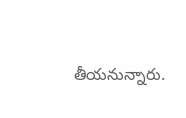తీయనున్నారు.